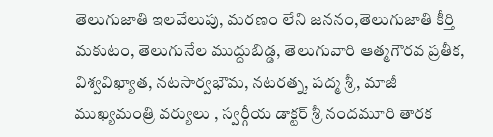తెలుగుజాతి ఇలవేలుపు, మరణం లేని జననం,తెలుగుజాతి కీర్తి మకుటం, తెలుగునేల ముద్దుబిడ్డ, తెలుగువారి ఆత్మగౌరవ ప్రతీక, విశ్వవిఖ్యాత, నటసార్వభౌమ, నటరత్న, పద్మ శ్రీ, మాజీ ముఖ్యమంత్రి వర్యులు , స్వర్గీయ డాక్టర్ శ్రీ నందమూరి తారక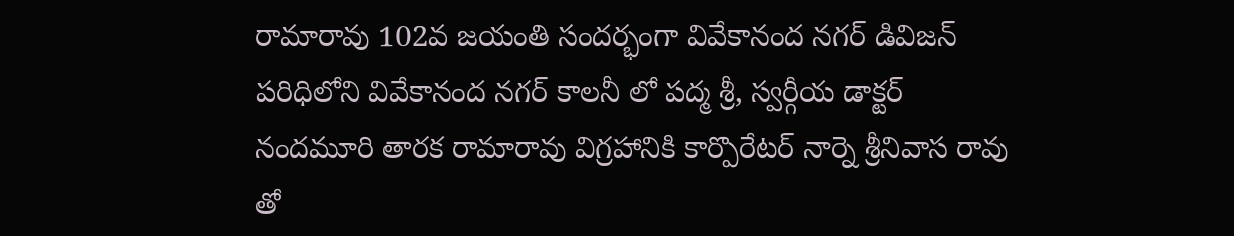రామారావు 102వ జయంతి సందర్భంగా వివేకానంద నగర్ డివిజన్ పరిధిలోని వివేకానంద నగర్ కాలనీ లో పద్మ శ్రీ, స్వర్గీయ డాక్టర్ నందమూరి తారక రామారావు విగ్రహానికి కార్పొరేటర్ నార్నె శ్రీనివాస రావు తో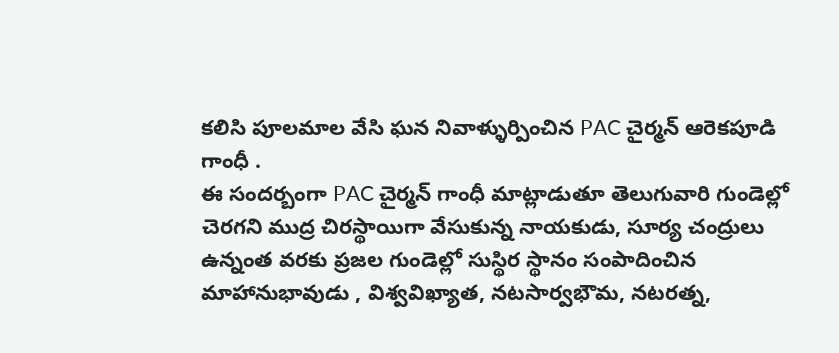కలిసి పూలమాల వేసి ఘన నివాళ్ళుర్పించిన PAC చైర్మన్ ఆరెకపూడి గాంధీ .
ఈ సందర్బంగా PAC చైర్మన్ గాంధీ మాట్లాడుతూ తెలుగువారి గుండెల్లో చెరగని ముద్ర చిరస్థాయిగా వేసుకున్న నాయకుడు, సూర్య చంద్రులు ఉన్నంత వరకు ప్రజల గుండెల్లో సుస్థిర స్థానం సంపాదించిన మాహానుభావుడు , విశ్వవిఖ్యాత, నటసార్వభౌమ, నటరత్న,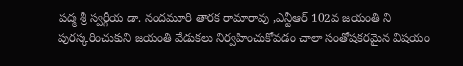పద్మ శ్రీ స్వర్గీయ డా. నందమూరి తారక రామారావు ,ఎన్టీఆర్ 102వ జయంతి ని పురస్కరించుకుని జయంతి వేడుకలు నిర్వహించుకోవడం చాలా సంతోషకరమైన విషయం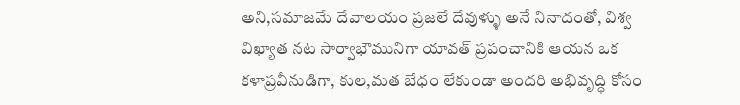అని,సమాజమే దేవాలయం ప్రజలే దేవుళ్ళు అనే నినాదంతో, విశ్వ విఖ్యాత నట సార్వాభౌమునిగా యావత్ ప్రపంచానికి ఆయన ఒక కళాప్రవీనుడిగా, కుల,మత బేధం లేకుండా అందరి అభివృద్ధి కోసం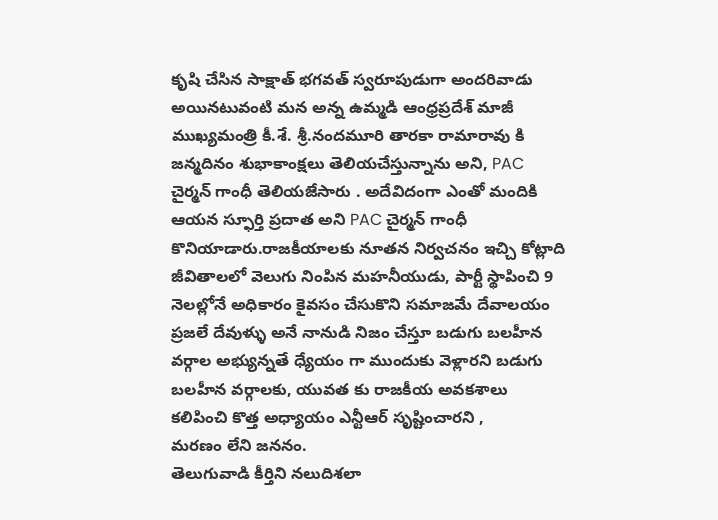కృషి చేసిన సాక్షాత్ భగవత్ స్వరూపుడుగా అందరివాడు అయినటువంటి మన అన్న ఉమ్మడి ఆంధ్రప్రదేశ్ మాజీ ముఖ్యమంత్రి కీ.శే. శ్రీ.నందమూరి తారకా రామారావు కి జన్మదినం శుభాకాంక్షలు తెలియచేస్తున్నాను అని, PAC చైర్మన్ గాంధీ తెలియజేసారు . అదేవిదంగా ఎంతో మందికి ఆయన స్ఫూర్తి ప్రదాత అని PAC చైర్మన్ గాంధీ కొనియాడారు.రాజకీయాలకు నూతన నిర్వచనం ఇచ్చి కోట్లాది జీవితాలలో వెలుగు నింపిన మహనీయుడు, పార్టీ స్థాపించి 9 నెలల్లోనే అధికారం కైవసం చేసుకొని సమాజమే దేవాలయం ప్రజలే దేవుళ్ళు అనే నానుడి నిజం చేస్తూ బడుగు బలహీన వర్గాల అభ్యున్నతే ధ్యేయం గా ముందుకు వెళ్లారని బడుగు బలహీన వర్గాలకు, యువత కు రాజకీయ అవకశాలు కలిపించి కొత్త అధ్యాయం ఎన్టీఆర్ సృష్టించారని ,
మరణం లేని జననం.
తెలుగువాడి కీర్తిని నలుదిశలా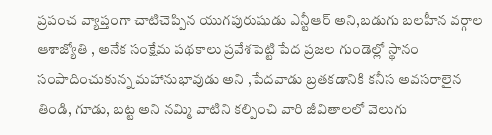ప్రపంచ వ్యాప్తంగా చాటిచెప్పిన యుగపురుషుడు ఎన్టీఆర్ అని,బడుగు బలహీన వర్గాల ఆశాజ్యోతి , అనేక సంక్షేమ పథకాలు ప్రవేశపెట్టి పేద ప్రజల గుండెల్లో స్థానం సంపాదించుకున్న మహానుభావుడు అని ,పేదవాడు బ్రతకడానికి కనీస అవసరాలైన తిండి, గూడు, బట్ట అని నమ్మి వాటిని కల్పించి వారి జీవితాలలో వెలుగు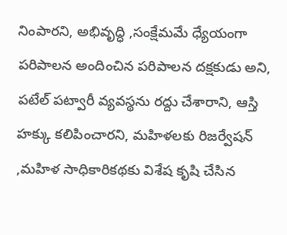నింపారని, అభివృద్ధి ,సంక్షేమమే ధ్యేయంగా పరిపాలన అందించిన పరిపాలన దక్షకుడు అని, పటేల్ పట్వారీ వ్యవస్థను రద్దు చేశారాని, ఆస్తి హక్కు కలిపించారని, మహిళలకు రిజర్వేషన్ ,మహిళ సాధికారికథకు విశేష కృషి చేసిన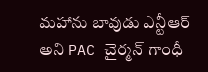మహాను బావుడు ఎన్టీఆర్ అని PAC చైర్మన్ గాంధీ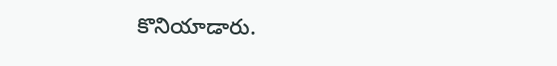కొనియాడారు.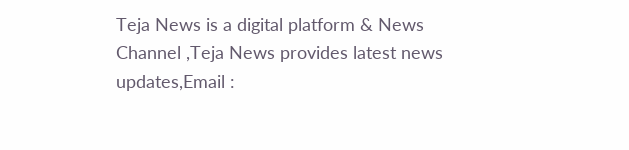Teja News is a digital platform & News Channel ,Teja News provides latest news updates,Email :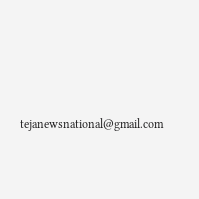tejanewsnational@gmail.com